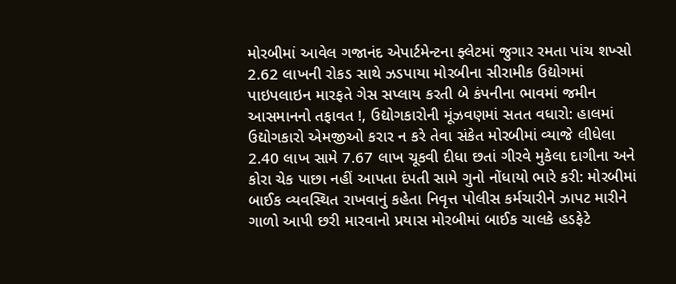મોરબીમાં આવેલ ગજાનંદ એપાર્ટમેન્ટના ફ્લેટમાં જુગાર રમતા પાંચ શખ્સો 2.62 લાખની રોકડ સાથે ઝડપાયા મોરબીના સીરામીક ઉદ્યોગમાં પાઇપલાઇન મારફતે ગેસ સપ્લાય કરતી બે કંપનીના ભાવમાં જમીન આસમાનનો તફાવત !, ઉદ્યોગકારોની મૂંઝવણમાં સતત વધારો: હાલમાં ઉદ્યોગકારો એમજીઓ કરાર ન કરે તેવા સંકેત મોરબીમાં વ્યાજે લીધેલા 2.40 લાખ સામે 7.67 લાખ ચૂકવી દીધા છતાં ગીરવે મુકેલા દાગીના અને કોરા ચેક પાછા નહીં આપતા દંપતી સામે ગુનો નોંધાયો ભારે કરી: મોરબીમાં બાઈક વ્યવસ્થિત રાખવાનું કહેતા નિવૃત્ત પોલીસ કર્મચારીને ઝાપટ મારીને ગાળો આપી છરી મારવાનો પ્રયાસ મોરબીમાં બાઈક ચાલકે હડફેટે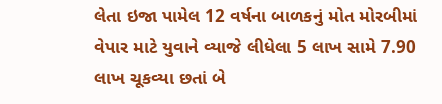લેતા ઇજા પામેલ 12 વર્ષના બાળકનું મોત મોરબીમાં વેપાર માટે યુવાને વ્યાજે લીધેલા 5 લાખ સામે 7.90 લાખ ચૂકવ્યા છતાં બે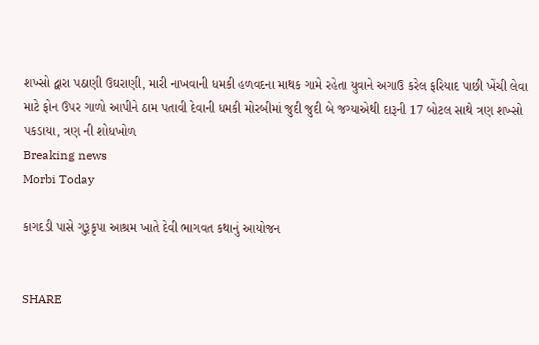શખ્સો દ્વારા પઠાણી ઉઘરાણી, મારી નાખવાની ધમકી હળવદના માથક ગામે રહેતા યુવાને અગાઉ કરેલ ફરિયાદ પાછી ખેંચી લેવા માટે ફોન ઉપર ગાળો આપીને ઠામ પતાવી દેવાની ધમકી મોરબીમાં જુદી જુદી બે જગ્યાએથી દારૂની 17 બોટલ સાથે ત્રણ શખ્સો પકડાયા, ત્રણ ની શોધખોળ
Breaking news
Morbi Today

કાગદડી પાસે ગુરૂકૃપા આશ્રમ ખાતે દેવી ભાગવત કથાનું આયોજન


SHARE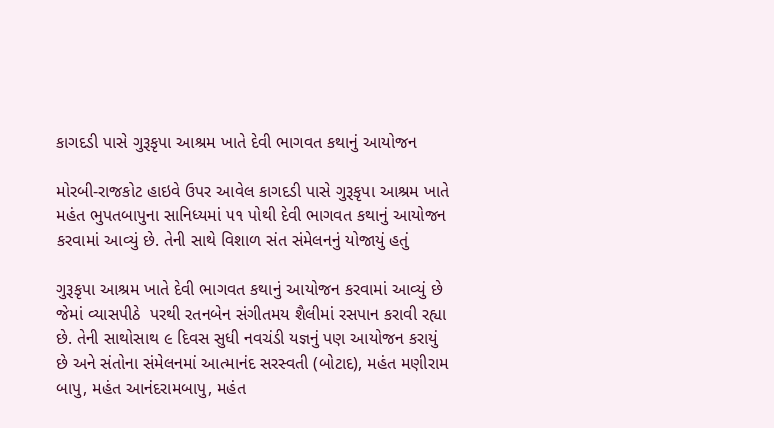કાગદડી પાસે ગુરૂકૃપા આશ્રમ ખાતે દેવી ભાગવત કથાનું આયોજન

મોરબી-રાજકોટ હાઇવે ઉપર આવેલ કાગદડી પાસે ગુરૂકૃપા આશ્રમ ખાતે મહંત ભુપતબાપુના સાનિધ્યમાં ૫૧ પોથી દેવી ભાગવત કથાનું આયોજન કરવામાં આવ્યું છે. તેની સાથે વિશાળ સંત સંમેલનનું યોજાયું હતું

ગુરૂકૃપા આશ્રમ ખાતે દેવી ભાગવત કથાનું આયોજન કરવામાં આવ્યું છે જેમાં વ્યાસપીઠે  પરથી રતનબેન સંગીતમય શૈલીમાં રસપાન કરાવી રહ્યા છે. તેની સાથોસાથ ૯ દિવસ સુધી નવચંડી યજ્ઞનું પણ આયોજન કરાયું છે અને સંતોના સંમેલનમાં આત્માનંદ સરસ્વતી (બોટાદ), મહંત મણીરામ બાપુ, મહંત આનંદરામબાપુ, મહંત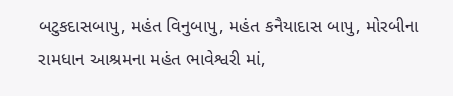બટુકદાસબાપુ, મહંત વિનુબાપુ, મહંત કનૈયાદાસ બાપુ, મોરબીના રામધાન આશ્રમના મહંત ભાવેશ્વરી માં,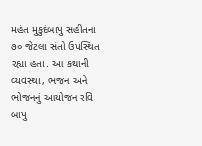મહંત મુકુદંબાપુ સહીતના ૭૦ જેટલા સંતો ઉપસ્થિત રહ્યા હતા. આ કથાની વ્યવસ્થા, ભજન અને ભોજનનું આયોજન રવિ બાપુ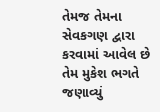તેમજ તેમના સેવકગણ દ્વારા કરવામાં આવેલ છે તેમ મુકેશ ભગતે જણાવ્યું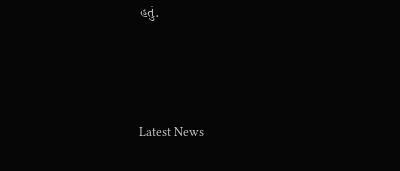હતું.






Latest News